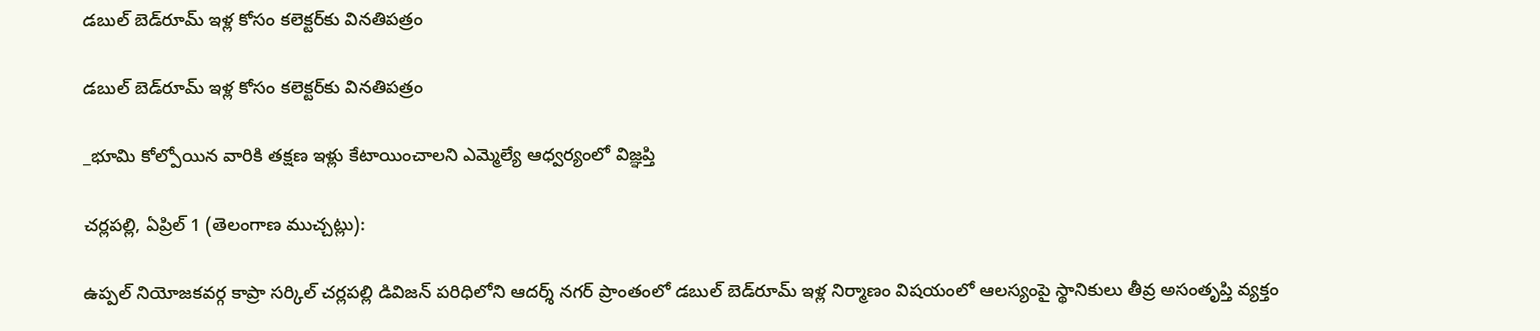డబుల్ బెడ్‌రూమ్ ఇళ్ల కోసం కలెక్టర్‌కు వినతిపత్రం

డబుల్ బెడ్‌రూమ్ ఇళ్ల కోసం కలెక్టర్‌కు వినతిపత్రం

_భూమి కోల్పోయిన వారికి తక్షణ ఇళ్లు కేటాయించాలని ఎమ్మెల్యే ఆధ్వర్యంలో విజ్ఞప్తి

చర్లపల్లి, ఏప్రిల్ 1 (తెలంగాణ ముచ్చట్లు):

ఉప్పల్ నియోజకవర్గ కాప్రా సర్కిల్ చర్లపల్లి డివిజన్ పరిధిలోని ఆదర్శ్ నగర్ ప్రాంతంలో డబుల్ బెడ్‌రూమ్ ఇళ్ల నిర్మాణం విషయంలో ఆలస్యంపై స్థానికులు తీవ్ర అసంతృప్తి వ్యక్తం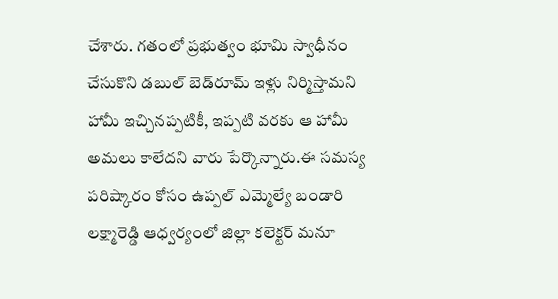చేశారు. గతంలో ప్రభుత్వం భూమి స్వాధీనం చేసుకొని డబుల్ బెడ్‌రూమ్ ఇళ్లు నిర్మిస్తామని హామీ ఇచ్చినప్పటికీ, ఇప్పటి వరకు ఆ హామీ అమలు కాలేదని వారు పేర్కొన్నారు.ఈ సమస్య పరిష్కారం కోసం ఉప్పల్ ఎమ్మెల్యే బండారి లక్ష్మారెడ్డి ఆధ్వర్యంలో జిల్లా కలెక్టర్ మనూ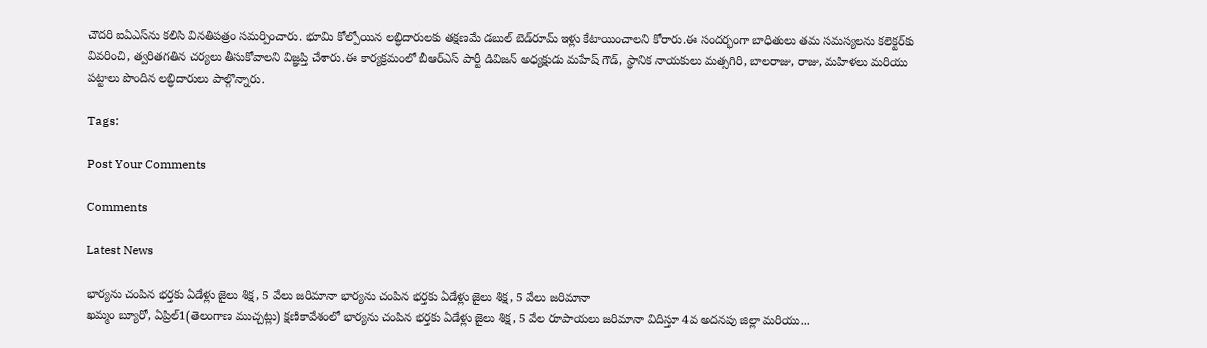చౌదరి ఐఏఎస్‌ను కలిసి వినతిపత్రం సమర్పించారు. భూమి కోల్పోయిన లబ్ధిదారులకు తక్షణమే డబుల్ బెడ్‌రూమ్ ఇళ్లు కేటాయించాలని కోరారు.ఈ సందర్భంగా బాధితులు తమ సమస్యలను కలెక్టర్‌కు వివరించి, త్వరితగతిన చర్యలు తీసుకోవాలని విజ్ఞప్తి చేశారు.ఈ కార్యక్రమంలో బీఆర్ఎస్ పార్టీ డివిజన్ అధ్యక్షుడు మహేష్ గౌడ్, స్థానిక నాయకులు మత్సగిరి, బాలరాజు, రాజు, మహిళలు మరియు పట్టాలు పొందిన లబ్ధిదారులు పాల్గొన్నారు.

Tags:

Post Your Comments

Comments

Latest News

భార్యను చంపిన భర్తకు ఏడేళ్లు జైలు శిక్ష, 5 వేలు జరిమానా భార్యను చంపిన భర్తకు ఏడేళ్లు జైలు శిక్ష, 5 వేలు జరిమానా
ఖమ్మం బ్యూరో, ఏప్రిల్1(తెలంగాణ ముచ్చట్లు) క్షణికావేశంలో భార్యను చంపిన భర్తకు ఏడేళ్లు జైలు శిక్ష, 5 వేల రూపాయలు జరిమానా విదిస్తూ 4వ అదనపు జిల్లా మరియు...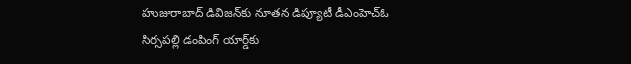హుజురాబాద్ డివిజన్‌కు నూతన డిప్యూటీ డీఎంహెచ్‌ఓ
సిర్సపల్లి డంపింగ్ యార్డ్‌కు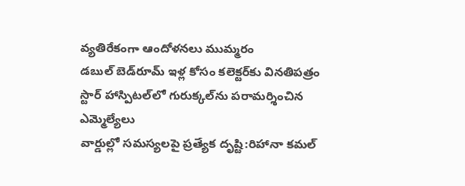వ్యతిరేకంగా ఆందోళనలు ముమ్మరం
డబుల్ బెడ్‌రూమ్ ఇళ్ల కోసం కలెక్టర్‌కు వినతిపత్రం
స్టార్ హాస్పిటల్‌లో గురుక్కల్‌ను పరామర్శించిన ఎమ్మెల్యేలు
వార్డుల్లో సమస్యలపై ప్రత్యేక దృష్టి:రిహానా కమల్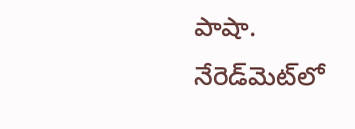పాషా.
నేరెడ్‌మెట్‌లో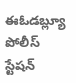ఈఓడబ్ల్యూ పోలీస్ స్టేషన్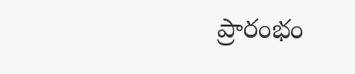ప్రారంభం